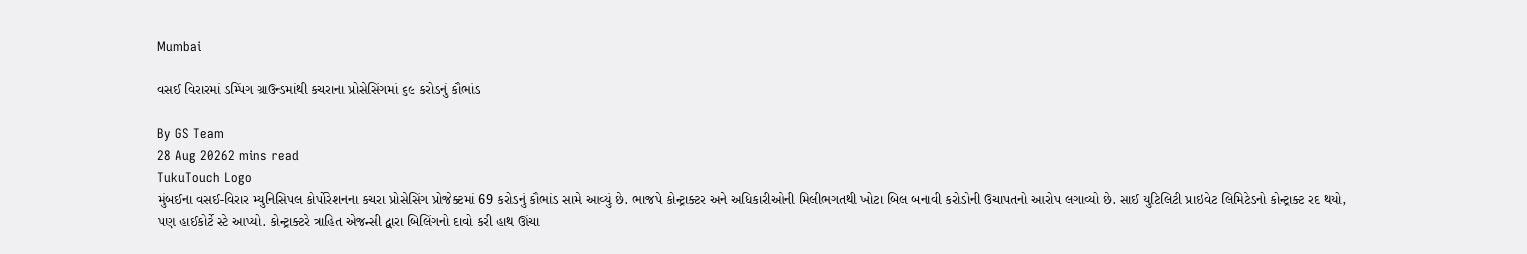Mumbai

વસઈ વિરારમાં ડમ્પિંગ ગ્રાઉન્ડમાંથી કચરાના પ્રોસેસિંગમાં ૬૯ કરોડનું કૌભાંડ

By GS Team
28 Aug 20262 mins read
TukuTouch Logo
મુંબઈના વસઈ-વિરાર મ્યુનિસિપલ કોર્પોરેશનના કચરા પ્રોસેસિંગ પ્રોજેક્ટમાં 69 કરોડનું કૌભાંડ સામે આવ્યું છે. ભાજપે કોન્ટ્રાક્ટર અને અધિકારીઓની મિલીભગતથી ખોટા બિલ બનાવી કરોડોની ઉચાપતનો આરોપ લગાવ્યો છે. સાઈ યુટિલિટી પ્રાઇવેટ લિમિટેડનો કોન્ટ્રાક્ટ રદ થયો, પણ હાઈકોર્ટે સ્ટે આપ્યો. કોન્ટ્રાક્ટરે ત્રાહિત એજન્સી દ્વારા બિલિંગનો દાવો કરી હાથ ઊંચા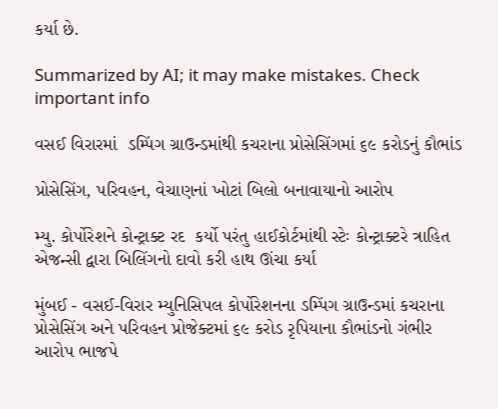કર્યા છે.

Summarized by AI; it may make mistakes. Check important info

વસઈ વિરારમાં  ડમ્પિંગ ગ્રાઉન્ડમાંથી કચરાના પ્રોસેસિંગમાં ૬૯ કરોડનું કૌભાંડ

પ્રોસેસિંગ, પરિવહન, વેચાણનાં ખોટાં બિલો બનાવાયાનો આરોપ

મ્યુ. કોર્પોરેશને કોન્ટ્રાક્ટ રદ  કર્યો પરંતુ હાઈકોર્ટમાંથી સ્ટેઃ કોન્ટ્રાક્ટરે ત્રાહિત એજન્સી દ્વારા બિલિંગનો દાવો કરી હાથ ઊંચા કર્યા

મુંબઈ - વસઈ-વિરાર મ્યુનિસિપલ કોર્પોરેશનના ડમ્પિંગ ગ્રાઉન્ડમાં કચરાના પ્રોસેસિંગ અને પરિવહન પ્રોજેક્ટમાં ૬૯ કરોડ રૃપિયાના કૌભાંડનો ગંભીર આરોપ ભાજપે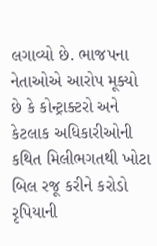લગાવ્યો છે. ભાજપના નેતાઓએ આરોપ મૂક્યો છે કે કોન્ટ્રાક્ટરો અને કેટલાક અધિકારીઓની કથિત મિલીભગતથી ખોટા બિલ રજૂ કરીને કરોડો રૃપિયાની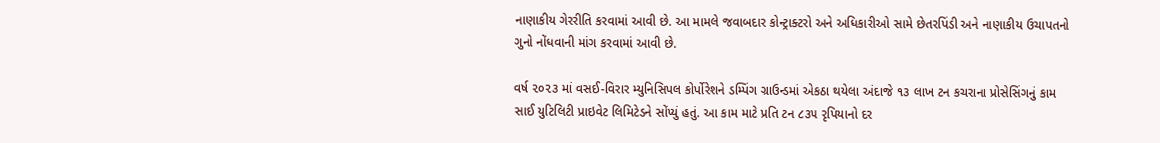નાણાકીય ગેરરીતિ કરવામાં આવી છે. આ મામલે જવાબદાર કોન્ટ્રાક્ટરો અને અધિકારીઓ સામે છેતરપિંડી અને નાણાકીય ઉચાપતનો ગુનો નોંધવાની માંગ કરવામાં આવી છે.

વર્ષ ૨૦૨૩ માં વસઈ-વિરાર મ્યુનિસિપલ કોર્પોરેશને ડમ્પિંગ ગ્રાઉન્ડમાં એકઠા થયેલા અંદાજે ૧૩ લાખ ટન કચરાના પ્રોસેસિંગનું કામ સાઈ યુટિલિટી પ્રાઇવેટ લિમિટેડને સોંપ્યું હતું. આ કામ માટે પ્રતિ ટન ૮૩૫ રૃપિયાનો દર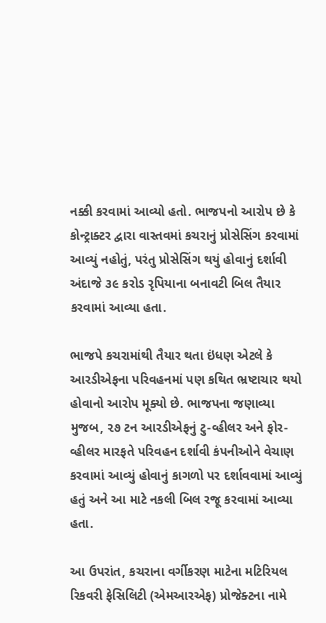નક્કી કરવામાં આવ્યો હતો. ભાજપનો આરોપ છે કે કોન્ટ્રાક્ટર દ્વારા વાસ્તવમાં કચરાનું પ્રોસેસિંગ કરવામાં આવ્યું નહોતું, પરંતુ પ્રોસેસિંગ થયું હોવાનું દર્શાવી અંદાજે ૩૯ કરોડ રૃપિયાના બનાવટી બિલ તૈયાર કરવામાં આવ્યા હતા.

ભાજપે કચરામાંથી તૈયાર થતા ઇંધણ એટલે કે આરડીએફના પરિવહનમાં પણ કથિત ભ્રષ્ટાચાર થયો હોવાનો આરોપ મૂક્યો છે. ભાજપના જણાવ્યા મુજબ, ૨૭ ટન આરડીએફનું ટુ-વ્હીલર અને ફોર-વ્હીલર મારફતે પરિવહન દર્શાવી કંપનીઓને વેચાણ કરવામાં આવ્યું હોવાનું કાગળો પર દર્શાવવામાં આવ્યું હતું અને આ માટે નકલી બિલ રજૂ કરવામાં આવ્યા હતા.

આ ઉપરાંત, કચરાના વર્ગીકરણ માટેના મટિરિયલ રિકવરી ફેસિલિટી (એમઆરએફ) પ્રોજેક્ટના નામે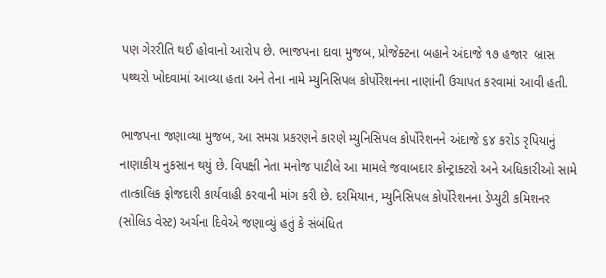પણ ગેરરીતિ થઈ હોવાનો આરોપ છે. ભાજપના દાવા મુજબ, પ્રોજેક્ટના બહાને અંદાજે ૧૭ હજાર  બ્રાસ પથ્થરો ખોદવામાં આવ્યા હતા અને તેના નામે મ્યુનિસિપલ કોર્પોરેશનના નાણાંની ઉચાપત કરવામાં આવી હતી.

ભાજપના જણાવ્યા મુજબ, આ સમગ્ર પ્રકરણને કારણે મ્યુનિસિપલ કોર્પોરેશનને અંદાજે ૬૪ કરોડ રૃપિયાનું નાણાકીય નુકસાન થયું છે. વિપક્ષી નેતા મનોજ પાટીલે આ મામલે જવાબદાર કોન્ટ્રાક્ટરો અને અધિકારીઓ સામે તાત્કાલિક ફોજદારી કાર્યવાહી કરવાની માંગ કરી છે. દરમિયાન, મ્યુનિસિપલ કોર્પોરેશનના ડેપ્યુટી કમિશનર (સોલિડ વેસ્ટ) અર્ચના દિવેએ જણાવ્યું હતું કે સંબંધિત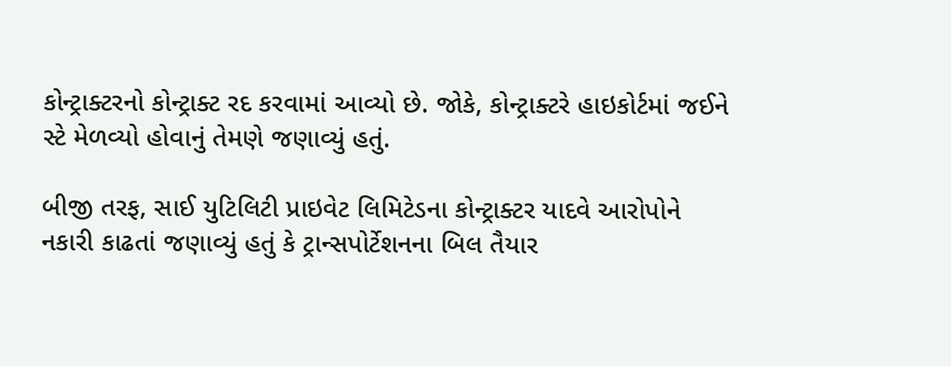કોન્ટ્રાક્ટરનો કોન્ટ્રાક્ટ રદ કરવામાં આવ્યો છે. જોકે, કોન્ટ્રાક્ટરે હાઇકોર્ટમાં જઈને સ્ટે મેળવ્યો હોવાનું તેમણે જણાવ્યું હતું.

બીજી તરફ, સાઈ યુટિલિટી પ્રાઇવેટ લિમિટેડના કોન્ટ્રાક્ટર યાદવે આરોપોને નકારી કાઢતાં જણાવ્યું હતું કે ટ્રાન્સપોર્ટેશનના બિલ તૈયાર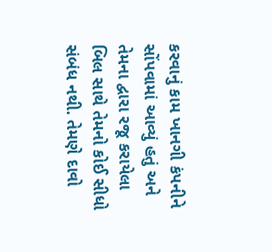કરવાનું કામ ખાનગી કંપનીને સોંપવામાં આવ્યું હતું અને તેમના દ્વારા રજૂ કરાયેલા બિલ સાથે તેમનો કોઈ સીધો સંબંધ નથી. તેમણે દાવો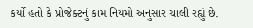કર્યો હતો કે પ્રોજેક્ટનું કામ નિયમો અનુસાર ચાલી રહ્યું છે.